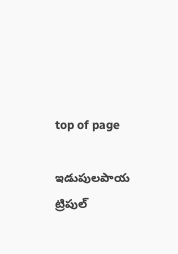top of page

ఇడుపులపాయ ట్రిపుల్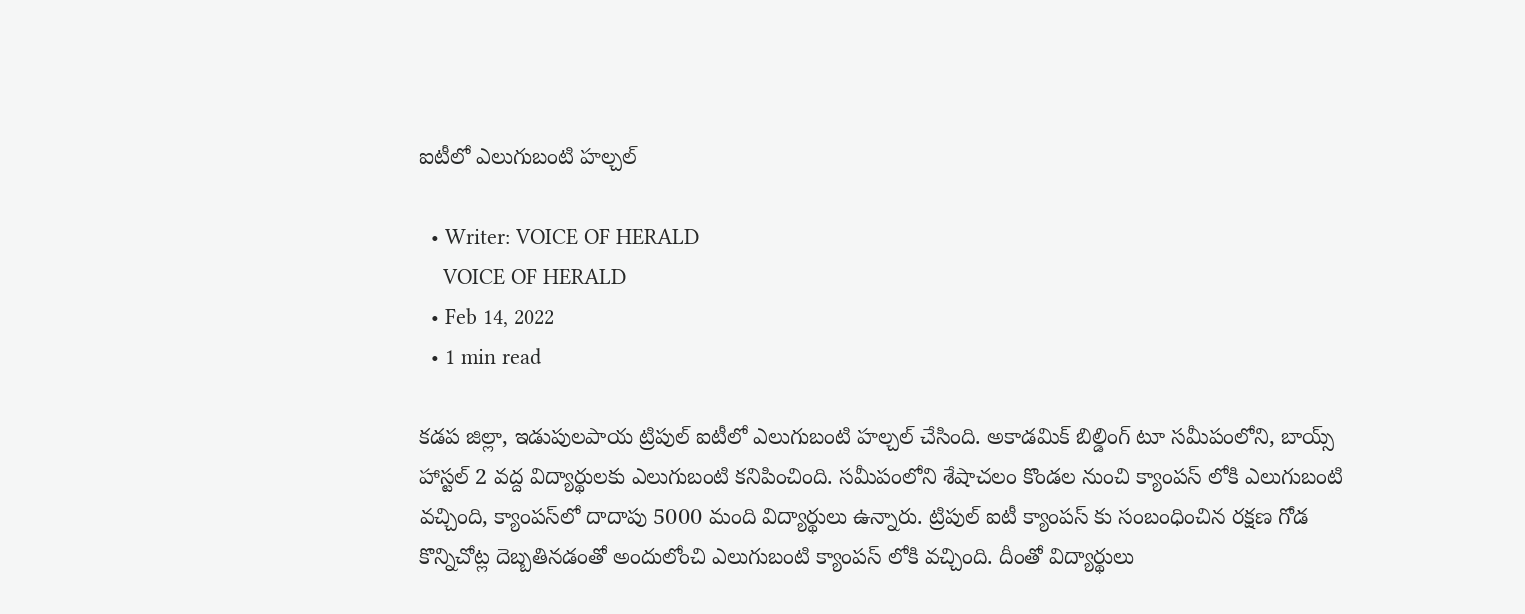ఐటీలో ఎలుగుబంటి హల్చల్

  • Writer: VOICE OF HERALD
    VOICE OF HERALD
  • Feb 14, 2022
  • 1 min read

కడప జిల్లా, ఇడుపులపాయ ట్రిపుల్ ఐటీలో ఎలుగుబంటి హల్చల్ చేసింది. అకాడమిక్ బిల్డింగ్ టూ సమీపంలోని, బాయ్స్ హాస్టల్ 2 వద్ద విద్యార్థులకు ఎలుగుబంటి కనిపించింది. సమీపంలోని శేషాచలం కొండల నుంచి క్యాంపస్ లోకి ఎలుగుబంటి వచ్చింది, క్యాంపస్‌లో దాదాపు 5000 మంది విద్యార్థులు ఉన్నారు. ట్రిపుల్ ఐటీ క్యాంపస్ కు సంబంధించిన రక్షణ గోడ కొన్నిచోట్ల దెబ్బతినడంతో అందులోంచి ఎలుగుబంటి క్యాంపస్ లోకి వచ్చింది. దీంతో విద్యార్థులు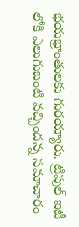భయభ్రాంతులకు గురయ్యారు. ట్రిపుల్ ఐటీ లోకి ఎలుగుబంటి వచ్చిందన్న సమాచారం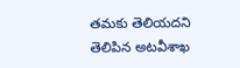తమకు తెలియదని తెలిపిన అటవీశాఖ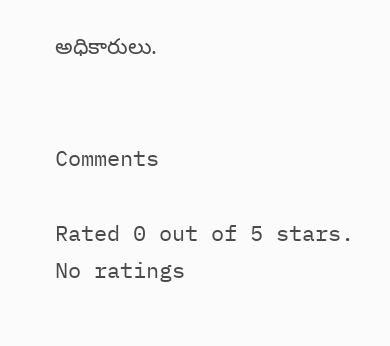అధికారులు.


Comments

Rated 0 out of 5 stars.
No ratings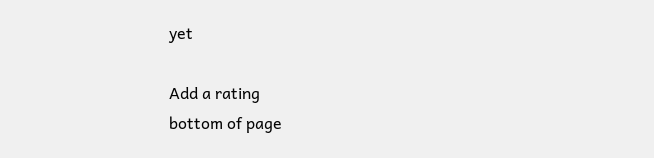yet

Add a rating
bottom of page